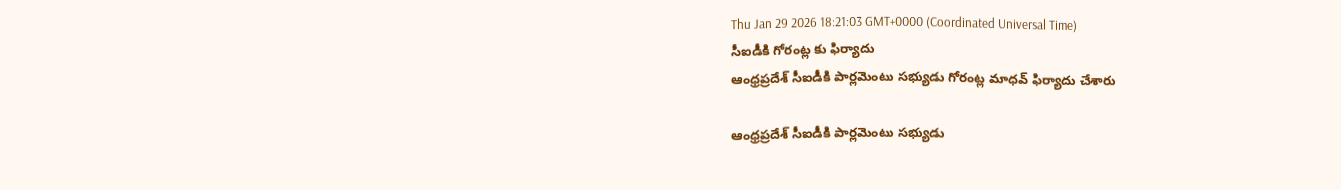Thu Jan 29 2026 18:21:03 GMT+0000 (Coordinated Universal Time)
సీఐడీకి గోరంట్ల కు ఫిర్యాదు
ఆంధ్రప్రదేశ్ సీఐడీకి పార్లమెంటు సభ్యుడు గోరంట్ల మాధవ్ ఫిర్యాదు చేశారు

ఆంధ్రప్రదేశ్ సీఐడీకి పార్లమెంటు సభ్యుడు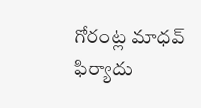గోరంట్ల మాధవ్ ఫిర్యాదు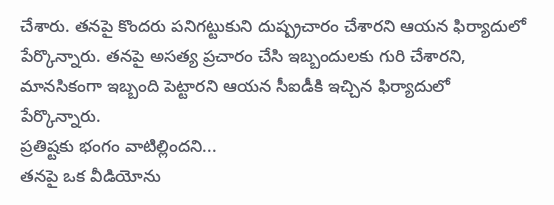చేశారు. తనపై కొందరు పనిగట్టుకుని దుష్ప్రచారం చేశారని ఆయన ఫిర్యాదులో పేర్కొన్నారు. తనపై అసత్య ప్రచారం చేసి ఇబ్బందులకు గురి చేశారని, మానసికంగా ఇబ్బంది పెట్టారని ఆయన సీఐడీకి ఇచ్చిన ఫిర్యాదులో పేర్కొన్నారు.
ప్రతిష్టకు భంగం వాటిల్లిందని...
తనపై ఒక వీడియోను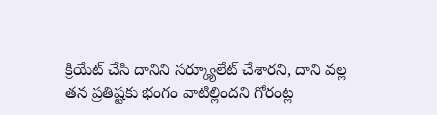క్రియేట్ చేసి దానిని సర్క్యూలేట్ చేశారని, దాని వల్ల తన ప్రతిష్టకు భంగం వాటిల్లిందని గోరంట్ల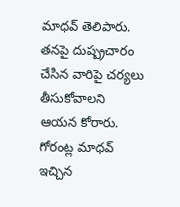మాధవ్ తెలిపారు. తనపై దుష్ప్రచారం చేసిన వారిపై చర్యలు తీసుకోవాలని ఆయన కోరారు. గోరంట్ల మాధవ్ ఇచ్చిన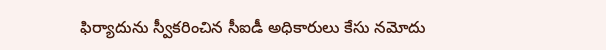ఫిర్యాదును స్వీకరించిన సీఐడీ అధికారులు కేసు నమోదు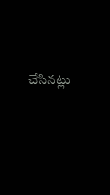చేసినట్లు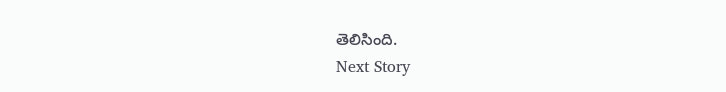తెలిసింది.
Next Story